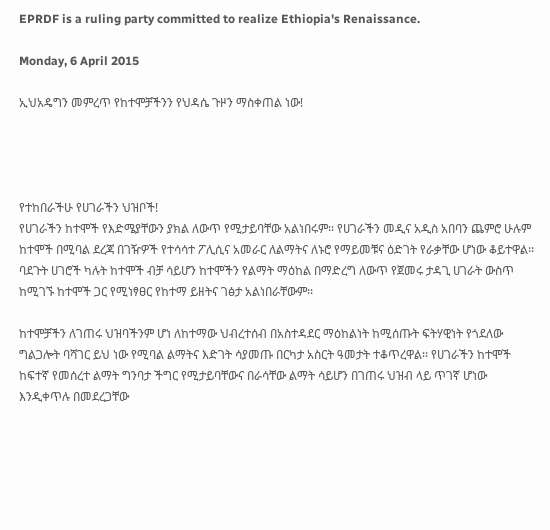EPRDF is a ruling party committed to realize Ethiopia's Renaissance.

Monday, 6 April 2015

ኢህአዴግን መምረጥ የከተሞቻችንን የህዳሴ ጉዞን ማስቀጠል ነው!




የተከበራችሁ የሀገራችን ህዝቦች!
የሀገራችን ከተሞች የእድሜያቸውን ያክል ለውጥ የሚታይባቸው አልነበሩም፡፡ የሀገራችን መዲና አዲስ አበባን ጨምሮ ሁሉም ከተሞች በሚባል ደረጃ በገዥዎች የተሳሳተ ፖሊሲና አመራር ለልማትና ለኑሮ የማይመቹና ዕድገት የራቃቸው ሆነው ቆይተዋል፡፡ ባደጉት ሀገሮች ካሉት ከተሞች ብቻ ሳይሆን ከተሞችን የልማት ማዕከል በማድረግ ለውጥ የጀመሩ ታዳጊ ሀገራት ውስጥ ከሚገኙ ከተሞች ጋር የሚነፃፀር የከተማ ይዘትና ገፅታ አልነበራቸውም፡፡

ከተሞቻችን ለገጠሩ ህዝባችንም ሆነ ለከተማው ህብረተሰብ በአስተዳደር ማዕከልነት ከሚሰጡት ፍትሃዊነት የጎደለው ግልጋሎት ባሻገር ይህ ነው የሚባል ልማትና እድገት ሳያመጡ በርካታ አስርት ዓመታት ተቆጥረዋል፡፡ የሀገራችን ከተሞች ከፍተኛ የመሰረተ ልማት ግንባታ ችግር የሚታይባቸውና በራሳቸው ልማት ሳይሆን በገጠሩ ህዝብ ላይ ጥገኛ ሆነው እንዲቀጥሉ በመደረጋቸው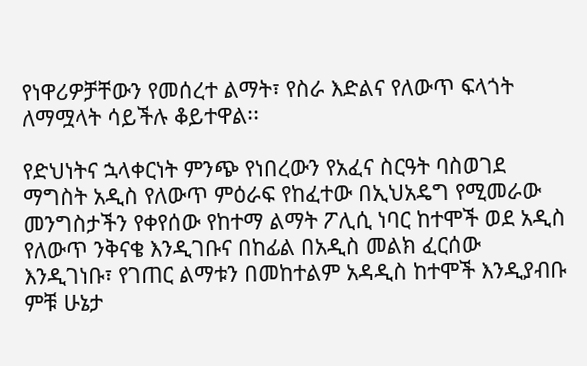የነዋሪዎቻቸውን የመሰረተ ልማት፣ የስራ እድልና የለውጥ ፍላጎት ለማሟላት ሳይችሉ ቆይተዋል፡፡

የድህነትና ኋላቀርነት ምንጭ የነበረውን የአፈና ስርዓት ባስወገደ ማግስት አዲስ የለውጥ ምዕራፍ የከፈተው በኢህአዴግ የሚመራው መንግስታችን የቀየሰው የከተማ ልማት ፖሊሲ ነባር ከተሞች ወደ አዲስ የለውጥ ንቅናቄ እንዲገቡና በከፊል በአዲስ መልክ ፈርሰው እንዲገነቡ፣ የገጠር ልማቱን በመከተልም አዳዲስ ከተሞች እንዲያብቡ ምቹ ሁኔታ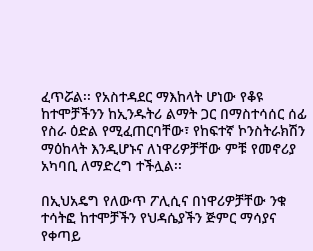ፈጥሯል፡፡ የአስተዳደር ማእከላት ሆነው የቆዩ ከተሞቻችንን ከኢንዱትሪ ልማት ጋር በማስተሳሰር ሰፊ የስራ ዕድል የሚፈጠርባቸው፣ የከፍተኛ ኮንስትራክሽን ማዕከላት እንዲሆኑና ለነዋሪዎቻቸው ምቹ የመኖሪያ አካባቢ ለማድረግ ተችሏል፡፡

በኢህአዴግ የለውጥ ፖሊሲና በነዋሪዎቻቸው ንቁ ተሳትፎ ከተሞቻችን የህዳሴያችን ጅምር ማሳያና የቀጣይ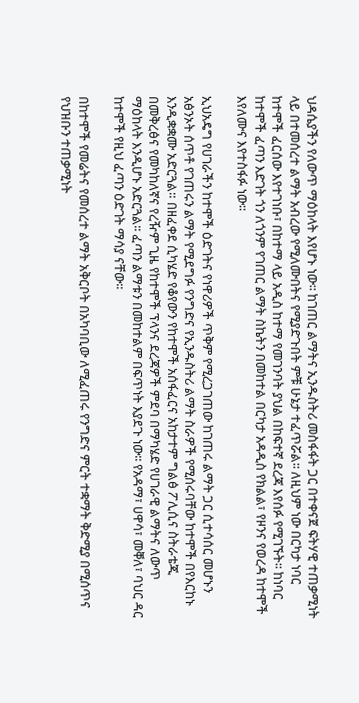ህዳሴያችን የለውጥ ማዕከላት እየሆኑ ነው፡፡ ከገጠር ልማትና ኢንዱስትሪ መስፋፋት ጋር በተቀናጀ ፍትሃዊ ተጠቃሚነት ላይ በተመሰረተ ልማት አብረው የሚለሙበትና የሚያድጉበት ምቹ ሁኔታ ተፈጥሯል፡፡ ለዚህም ነው በርካታ ነባር ከተሞች ፈርሰው እየተገነቡ፣ በከተማ ላይ አዲስ ከተማ የመገንባት ያህል በከፍተኛ ደረጃ እየሰፉ የሚገኙት፡፡ ከነባር ከተሞች ፈጣን እድገት ጎን ለጎንም የገጠር ልማት ስኬትን በመከተል በርካታ አዳዲስ የክልል፣ የዞንና የወረዳ ከተሞች እየለሙና እየተስፋፉ ነው፡፡

ኢህአዴግ የሀገራችን ከተሞች ዕድገትና የነዋሪዎች ጥቅም የሚረጋገጠው ከገጠሩ ልማት ጋር ሲተሳሰር መሆኑን አፅንኦት ሰጥቶ የገጠሩን ልማት የሚደግፉ የንግድና የኢንዱስትሪ ልማት ስራዎች የሚሰሩባቸው ከተሞች በየእርከኑ እንዲቋቋሙ አድርጓል። በዘፈቀደ ሲካሄድ የቆየውን የከተሞች አሰፋፈርና አከታተም ግልፅ ፖሊሲና ስትራቴጂ በመቅረፅና የመካከለኛና የረዥም ጊዜ የከተሞች ፕላንና ደረጃዎች ምደባ በማካሄድ የሀገራዊ ልማትና ለውጥ ማዕከላት እንዲሆኑ አድርጓል፡፡ ፈጣን ልማቱን በመከተልም በፍጥነት እያደጉ ነው፡፡ የአዳማ፣ ሀዋሳ፣ መቐለ፣ ባህር ዳር ከተሞች የዚህ ፈጣን ዕድገት ማሳያ ናቸው፡፡

በከተሞች የመሬትና የመሰረተ ልማት አቅርቦት በአካባቢው ለሚፈጠሩ የንግድና ምርት ተቋማት ቅድሚያ በሚሰጥና የህዝቡን ተጠቃሚነት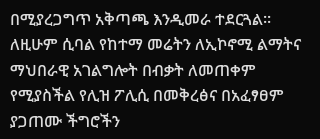በሚያረጋግጥ አቅጣጫ እንዲመራ ተደርጓል፡፡ ለዚሁም ሲባል የከተማ መሬትን ለኢኮኖሚ ልማትና ማህበራዊ አገልግሎት በብቃት ለመጠቀም የሚያስችል የሊዝ ፖሊሲ በመቅረፅና በአፈፃፀም ያጋጠሙ ችግሮችን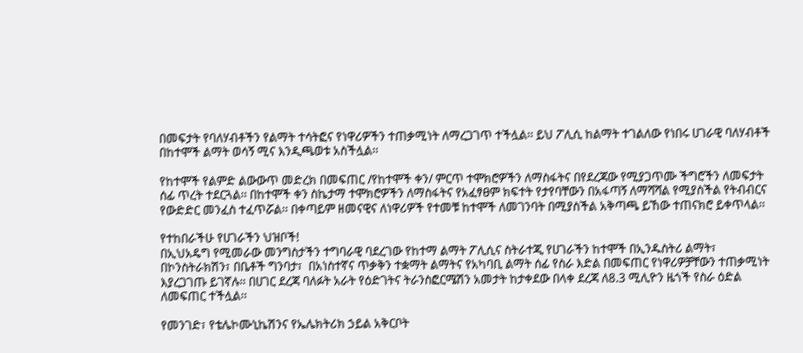በመፍታት የባለሃብቶችን የልማት ተሳትፎና የነዋሪዎችን ተጠቃሚነት ለማረጋገጥ ተችሏል፡፡ ይህ ፖሊሲ ከልማት ተገልለው የነበሩ ሀገራዊ ባለሃብቶች በከተሞች ልማት ወሳኝ ሚና እንዲጫወቱ አስችሏል፡፡

የከተሞች የልምድ ልውውጥ መድረክ በመፍጠር /የከተሞች ቀን/ ምርጥ ተሞክሮዎችን ለማስፋትና በየደረጃው የሚያጋጥሙ ችግሮችን ለመፍታት ሰፊ ጥረት ተደርጓል፡፡ በከተሞች ቀን ስኬታማ ተሞክሮዎችን ለማስፋትና የአፈፃፀም ክፍተት የታየባቸውን በአፋጣኝ ለማሻሻል የሚያስችል የትብብርና የውድድር መንፈስ ተፈጥሯል፡፡ በቀጣይም ዘመናዊና ለነዋሪዎች የተመቹ ከተሞች ለመገንባት በሚያስችል አቅጣጫ ይኸው ተጠናክሮ ይቀጥላል፡፡

የተከበራችሁ የሀገራችን ህዝቦች!
በኢህአዴግ የሚመራው መንግስታችን ተግባራዊ ባደረገው የከተማ ልማት ፖሊሲና ስትራተጂ የሀገራችን ከተሞች በኢንዱስትሪ ልማት፣ በኮንስትራክሽን፣ በቤቶች ግንባታ፣  በአነስተኛና ጥቃቅን ተቋማት ልማትና የአካባቢ ልማት ሰፊ የስራ እድል በመፍጠር የነዋሪዎቻቸውን ተጠቃሚነት እያረጋገጡ ይገኛሉ፡፡ በሀገር ደረጃ ባለፉት አራት የዕድገትና ትራንስፎርሜሽን አመታት ከታቀደው በላቀ ደረጃ ለ8.3 ሚሊዮን ዜጎች የስራ ዕድል ለመፍጠር ተችሏል፡፡

የመንገድ፣ የቴሌኮሙኒኬሽንና የኤሌክትሪክ ኃይል አቅርቦት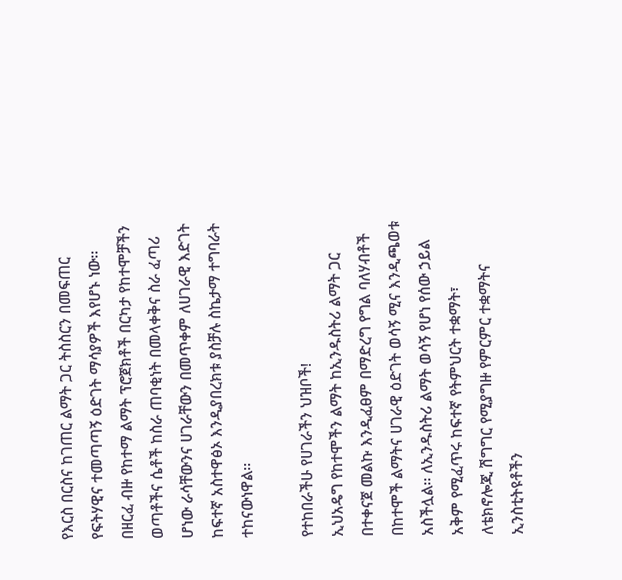የእርስ በርስና ከገጠር ልማት ጋር ትስስርን በመፍጠር የፍትሃዊና ተመጣጣኝ ዕድገት ማሳያዎች እየሆኑ ነው፡፡  በዘርፈ ብዙ የከተማ ልማት ፕሮጀክቶች በርካታ የከተሞቻችን ወጣቶችና ሴቶች ከስራ ጠባቂነት በመላቀቅና ስራ ፈጣሪ ሆነው ራሳቸውንና ሀገራቸውን በመጥቀም ለሀገራዊ እድገት ከፍተኛ አስተዋፅኦ እንዲያበረክቱ ያስቻሉ ስኬታማ ተግባራት ተከናውነዋል፡፡

የተከበራችሁ የሀገራችን ህዝቦች!
ኢህአዴግ የከተሞችን ልማት ከኢንዱስትሪ ልማት ጋር በተቀናጀ መልኩ እንዲፈፀም በማድረግ የግል ባለሃብቶች በከተሞች ልማትና ሀገራዊ ዕድገት ወሳኝ ሚና እንዲጫወቱ አስችሏል፡፡ ለኢንዱስትሪ ልማት ወሳኝ የሆነ የሰው ኃይል አቅም የሚፈጥሩ ከፍተኛ የትምህርት ተቋማት፣ ለቴክኖሎጂ ሽግግር የሚያግዙ የምርምር ተቋማትና  ኢንስቲትዩቶችን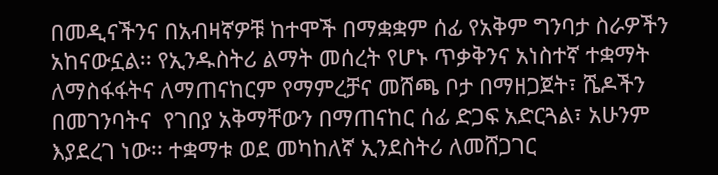በመዲናችንና በአብዛኛዎቹ ከተሞች በማቋቋም ሰፊ የአቅም ግንባታ ስራዎችን አከናውኗል፡፡ የኢንዱስትሪ ልማት መሰረት የሆኑ ጥቃቅንና አነስተኛ ተቋማት ለማስፋፋትና ለማጠናከርም የማምረቻና መሸጫ ቦታ በማዘጋጀት፣ ሼዶችን በመገንባትና  የገበያ አቅማቸውን በማጠናከር ሰፊ ድጋፍ አድርጓል፣ አሁንም እያደረገ ነው፡፡ ተቋማቱ ወደ መካከለኛ ኢንደስትሪ ለመሸጋገር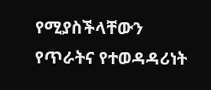የሚያስችላቸውን የጥራትና የተወዳዳሪነት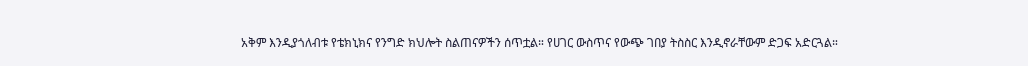አቅም እንዲያጎለብቱ የቴክኒክና የንግድ ክህሎት ስልጠናዎችን ሰጥቷል። የሀገር ውስጥና የውጭ ገበያ ትስስር እንዲኖራቸውም ድጋፍ አድርጓል።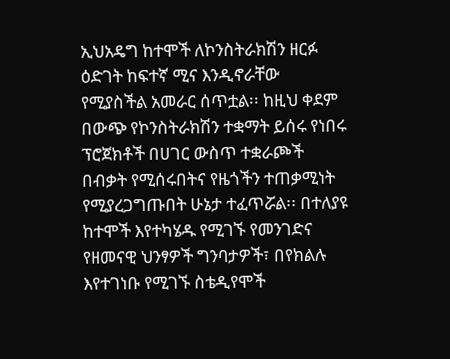ኢህአዴግ ከተሞች ለኮንስትራክሽን ዘርፉ ዕድገት ከፍተኛ ሚና እንዲኖራቸው የሚያስችል አመራር ሰጥቷል፡፡ ከዚህ ቀደም በውጭ የኮንስትራክሽን ተቋማት ይሰሩ የነበሩ ፕሮጀክቶች በሀገር ውስጥ ተቋራጮች በብቃት የሚሰሩበትና የዜጎችን ተጠቃሚነት የሚያረጋግጡበት ሁኔታ ተፈጥሯል፡፡ በተለያዩ ከተሞች እየተካሄዱ የሚገኙ የመንገድና የዘመናዊ ህንፃዎች ግንባታዎች፣ በየክልሉ እየተገነቡ የሚገኙ ስቴዲየሞች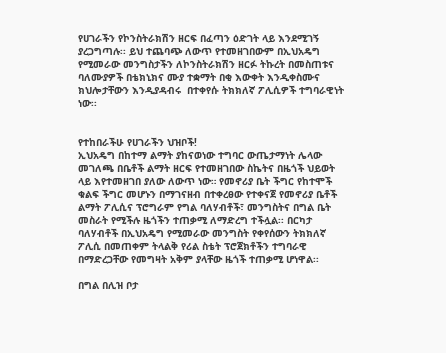የሀገራችን የኮንስትራክሽን ዘርፍ በፈጣን ዕድገት ላይ እንደሚገኝ ያረጋግጣሉ፡፡ ይህ ተጨባጭ ለውጥ የተመዘገበውም በኢህአዴግ የሚመራው መንግስታችን ለኮንስትራክሽን ዘርፉ ትኩረት በመስጠቱና ባለሙያዎች በቴክኒክና ሙያ ተቋማት በቂ እውቀት እንዲቀስሙና ክህሎታቸውን እንዲያዳብሩ  በተቀየሱ ትክክለኛ ፖሊሲዎች ተግባራዊነት ነው፡፡


የተከበራችሁ የሀገራችን ህዝቦች!
ኢህአዴግ በከተማ ልማት ያከናወነው ተግባር ውጤታማነት ሌላው መገለጫ በቤቶች ልማት ዘርፍ የተመዘገበው ስኬትና በዜጎች ህይወት ላይ እየተመዘገበ ያለው ለውጥ ነው። የመኖሪያ ቤት ችግር የከተሞች ቁልፍ ችግር መሆኑን በማገናዘብ በተቀረፀው የተቀናጀ የመኖሪያ ቤቶች ልማት ፖሊሲና ፕሮግራም የግል ባለሃብቶች፣ መንግስትና በግል ቤት መስራት የሚችሉ ዜጎችን ተጠቃሚ ለማድረግ ተችሏል፡፡ በርካታ ባለሃብቶች በኢህአዴግ የሚመራው መንግስት የቀየሰውን ትክክለኛ ፖሊሲ በመጠቀም ትላልቅ የሪል ስቴት ፕሮጀክቶችን ተግባራዊ በማድረጋቸው የመግዛት አቅም ያላቸው ዜጎች ተጠቃሚ ሆነዋል፡፡

በግል በሊዝ ቦታ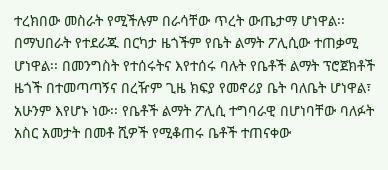ተረክበው መስራት የሚችሉም በራሳቸው ጥረት ውጤታማ ሆነዋል፡፡ በማህበራት የተደራጁ በርካታ ዜጎችም የቤት ልማት ፖሊሲው ተጠቃሚ ሆነዋል፡፡ በመንግስት የተሰሩትና እየተሰሩ ባሉት የቤቶች ልማት ፕሮጀክቶች ዜጎች በተመጣጣኝና በረዥም ጊዜ ክፍያ የመኖሪያ ቤት ባለቤት ሆነዋል፣ አሁንም እየሆኑ ነው፡፡ የቤቶች ልማት ፖሊሲ ተግባራዊ በሆነባቸው ባለፉት አስር አመታት በመቶ ሺዎች የሚቆጠሩ ቤቶች ተጠናቀው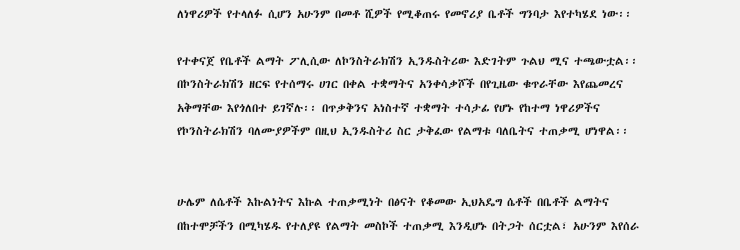ለነዋሪዎች የተላለፉ ሲሆን አሁንም በመቶ ሺዎች የሚቆጠሩ የመኖሪያ ቤቶች ግንባታ እየተካሄደ ነው፡፡

የተቀናጀ የቤቶች ልማት ፖሊሲው ለኮንስትራክሽን ኢንዱስትሪው እድገትም ጉልህ ሚና ተጫውቷል፡፡ በኮንስትራክሽን ዘርፍ የተሰማሩ ሀገር በቀል ተቋማትና አንቀሳቃሾች በየጊዜው ቁጥራቸው እየጨመረና አቅማቸው እየጎለበተ ይገኛሉ፡፡ በጥቃቅንና አነስተኛ ተቋማት ተሳታፊ የሆኑ የከተማ ነዋሪዎችና የኮንስትራክሽን ባለሙያዎችም በዚህ ኢንዱስትሪ ስር ታቅፈው የልማቱ ባለቤትና ተጠቃሚ ሆነዋል፡፡


ሁሌም ለሴቶች እኩልነትና እኩል ተጠቃሚነት በፅናት የቆመው ኢህአዴግ ሴቶች በቤቶች ልማትና በከተሞቻችን በሚካሄዱ የተለያዩ የልማት መስኮች ተጠቃሚ እንዲሆኑ በትጋት ሰርቷል፣ አሁንም እየሰራ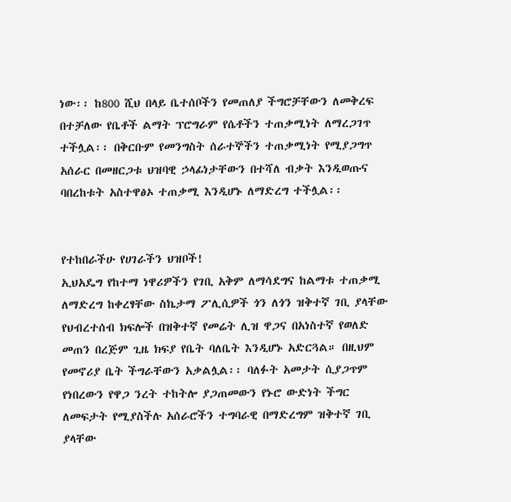ነው፡፡ ከ800 ሺህ በላይ ቤተሰቦችን የመጠለያ ችግሮቻቸውን ለመቅረፍ በተቻለው የቤቶች ልማት ፕሮግራም የሴቶችን ተጠቃሚነት ለማረጋገጥ ተችሏል፡፡ በቅርቡም የመንግስት ሰራተኞችን ተጠቃሚነት የሚያጋግጥ አሰራር በመዘርጋቱ ህዝባዊ ኃላፊነታቸውን በተሻለ ብቃት እንዲወጡና ባበረከቱት አስተዋፅኦ ተጠቃሚ እንዲሆኑ ለማድረግ ተችሏል፡፡


የተከበራችሁ የሀገራችን ህዝቦች!
ኢህአዴግ የከተማ ነዋሪዎችን የገቢ አቅም ለማሳደግና ከልማቱ ተጠቃሚ ለማድረግ ከቀረፃቸው ስኬታማ ፖሊሲዎች ጎን ለጎን ዝቅተኛ ገቢ ያላቸው የህብረተሰብ ክፍሎች በዝቅተኛ የመሬት ሊዝ ዋጋና በአነስተኛ የወለድ መጠን በረጅም ጊዜ ክፍያ የቤት ባለቤት እንዲሆኑ አድርጓል። በዚህም የመኖሪያ ቤት ችግራቸውን አቃልሏል፡፡ ባለፉት አመታት ሲያጋጥም የነበረውን የዋጋ ንረት ተከትሎ ያጋጠመውን የኑሮ ውድነት ችግር ለመፍታት የሚያስችሉ አሰራሮችን ተግባራዊ በማድረግም ዝቅተኛ ገቢ ያላቸው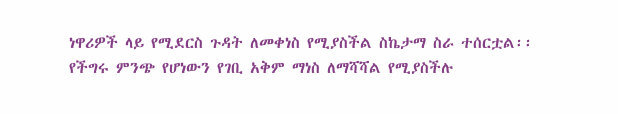ነዋሪዎች ላይ የሚደርስ ጉዳት ለመቀነስ የሚያስችል ስኬታማ ስራ ተሰርቷል፡፡
የችግሩ ምንጭ የሆነውን የገቢ አቅም ማነስ ለማሻሻል የሚያስችሉ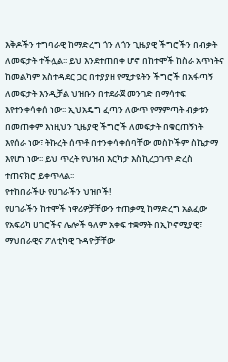እቅዶችን ተግባራዊ ከማድረግ ጎን ለጎን ጊዜያዊ ችግሮችን በብቃት ለመፍታት ተችሏል፡፡ ይህ እንደተጠበቀ ሆኖ በከተሞች ከስራ አጥነትና ከመልካም አስተዳደር ጋር በተያያዘ የሚታዩትን ችግሮች በአፋጣኝ ለመፍታት እንዲቻል ህዝቡን በተደራጀ መንገድ በማሳተፍ እየተንቀሳቀሰ ነው፡፡ ኢህአዴግ ፈጣን ለውጥ የማምጣት ብቃቱን በመጠቀም እነዚህን ጊዜያዊ ችግሮች ለመፍታት በቁርጠኝነት እየሰራ ነው፣ ትኩረት ሰጥቶ በተንቀሳቀሰባቸው መስኮችም ስኬታማ እየሆነ ነው፡፡ ይህ ጥረት የህዝብ እርካታ እስኪረጋገጥ ድረስ ተጠናክሮ ይቀጥላል፡፡
የተከበራችሁ የሀገራችን ህዝቦች!
የሀገራችን ከተሞች ነዋሪዎቻቸውን ተጠቃሚ ከማድረግ አልፈው የአፍሪካ ሀገሮችና ሌሎች ዓለም አቀፍ ተቋማት በኢኮኖሚያዊ፣ ማህበራዊና ፖለቲካዊ ጉዳዮቻቸው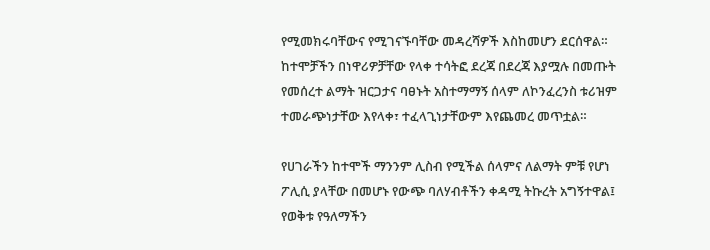የሚመክሩባቸውና የሚገናኙባቸው መዳረሻዎች እስከመሆን ደርሰዋል። ከተሞቻችን በነዋሪዎቻቸው የላቀ ተሳትፎ ደረጃ በደረጃ እያሟሉ በመጡት የመሰረተ ልማት ዝርጋታና ባፀኑት አስተማማኝ ሰላም ለኮንፈረንስ ቱሪዝም ተመራጭነታቸው እየላቀ፣ ተፈላጊነታቸውም እየጨመረ መጥቷል።

የሀገራችን ከተሞች ማንንም ሊስብ የሚችል ሰላምና ለልማት ምቹ የሆነ ፖሊሲ ያላቸው በመሆኑ የውጭ ባለሃብቶችን ቀዳሚ ትኩረት አግኝተዋል፤ የወቅቱ የዓለማችን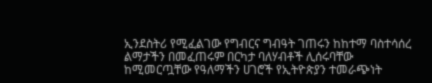ኢንደስትሪ የሚፈልገው የግብርና ግብዓት ገጠሩን ከከተማ ባስተሳሰረ ልማታችን በመፈጠሩም በርካታ ባለሃብቶች ሊሰሩባቸው ከሚመርጧቸው የዓለማችን ሀገሮች የኢትዮጵያን ተመራጭነት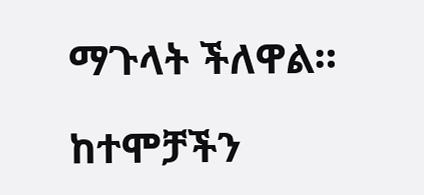ማጉላት ችለዋል።

ከተሞቻችን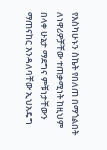የእስካሁኑን ስኬት የበለጠ በማጎልበት ለነዋሪዎቻቸው ተጠቃሚነት ከዚህም በላቀ ሁኔታ ማደግና ምቹነታቸውን ማጠናከር እንዳለባቸው ኢህአዴግ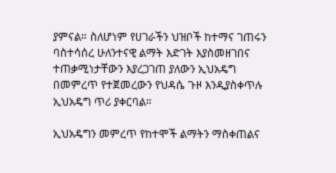ያምናል። ስለሆነም የሀገራችን ህዝቦች ከተማና ገጠሩን ባስተሳሰረ ሁለንተናዊ ልማት እድገት እያስመዘገበና ተጠቃሚነታቸውን እያረጋገጠ ያለውን ኢህአዴግ በመምረጥ የተጀመረውን የህዳሴ ጉዞ እንዲያስቀጥሉ ኢህአዴግ ጥሪ ያቀርባል።

ኢህአዴግን መምረጥ የከተሞች ልማትን ማስቀጠልና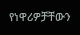የነዋሪዎቻቸውን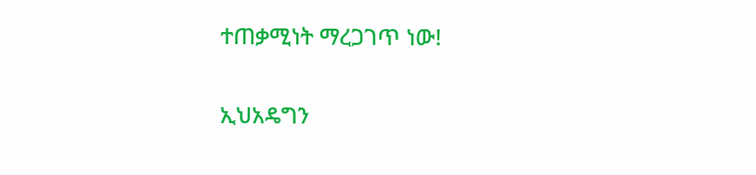ተጠቃሚነት ማረጋገጥ ነው!

ኢህአዴግን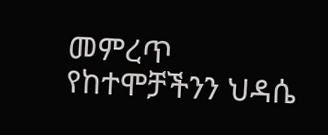መምረጥ የከተሞቻችንን ህዳሴ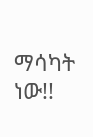ማሳካት ነው!!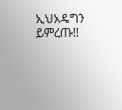ኢህአዴግን ይምረጡ!!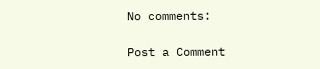No comments:

Post a Comment